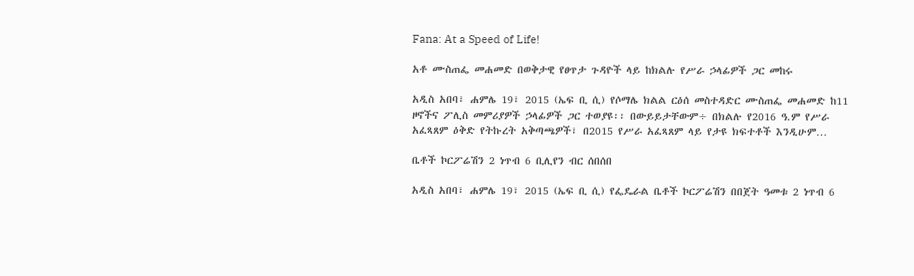Fana: At a Speed of Life!

አቶ ሙስጠፌ መሐመድ በወቅታዊ የፀጥታ ጉዳዮች ላይ ከክልሉ የሥራ ኃላፊዎች ጋር መከሩ

አዲስ አበባ፣ ሐምሌ 19፣ 2015 (ኤፍ ቢ ሲ) የሶማሌ ክልል ርዕሰ መስተዳድር ሙስጠፌ መሐመድ ከ11 ዞኖችና ፖሊስ መምሪያዎች ኃላፊዎች ጋር ተወያዩ፡፡ በውይይታቸውም÷ በክልሉ የ2016 ዓ.ም የሥራ አፈጻጸም ዕቅድ የትኩረት አቅጣጫዎች፣ በ2015 የሥራ አፈጻጸም ላይ የታዩ ክፍተቶች እንዲሁም…

ቤቶች ኮርፖሬሽን 2 ነጥብ 6 ቢሊየን ብር ሰበሰበ

አዲስ አበባ፣ ሐምሌ 19፣ 2015 (ኤፍ ቢ ሲ) የፌዴራል ቤቶች ኮርፖሬሽን በበጀት ዓመቱ 2 ነጥብ 6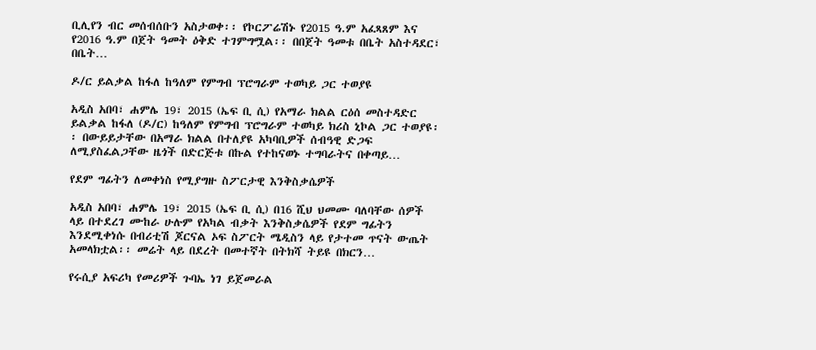ቢሊየን ብር መሰብሰቡን አስታወቀ፡፡ የኮርፖሬሽኑ የ2015 ዓ.ም አፈጻጸም እና የ2016 ዓ.ም በጀት ዓመት ዕቅድ ተገምግሟል፡፡ በበጀት ዓመቱ በቤት አስተዳደር፣ በቤት…

ዶ/ር ይልቃል ከፋለ ከዓለም የምግብ ፕሮግራም ተወካይ ጋር ተወያዩ

አዲስ አበባ፣ ሐምሌ 19፣ 2015 (ኤፍ ቢ ሲ) የአማራ ክልል ርዕሰ መስተዳድር ይልቃል ከፋለ (ዶ/ር) ከዓለም የምግብ ፕሮግራም ተወካይ ክሪስ ኒኮል ጋር ተወያዩ፡፡ በውይይታቸው በአማራ ክልል በተለያዩ አካባቢዎች ሰብዓዊ ድጋፍ ለሚያስፈልጋቸው ዜጎች በድርጅቱ በኩል የተከናወኑ ተግባራትና በቀጣይ…

የደም ግፊትን ለመቀነስ የሚያግዙ ስፖርታዊ እንቅስቃሴዎች

አዲስ አበባ፣ ሐምሌ 19፣ 2015 (ኤፍ ቢ ሲ) በ16 ሺህ ህመሙ ባለባቸው ሰዎች ላይ በተደረገ ሙከራ ሁሉም የአካል ብቃት እንቅስቃሴዎች የደም ግፊትን እንደሚቀነሱ በብሪቲሽ ጆርናል ኦፍ ስፖርት ሜዲስን ላይ የታተመ ጥናት ውጤት አመላክቷል፡፡ መሬት ላይ በደረት በመተኛት በትክሻ ትይዩ በክርን…

የሩሲያ አፍሪካ የመሪዎች ጉባኤ ነገ ይጀመራል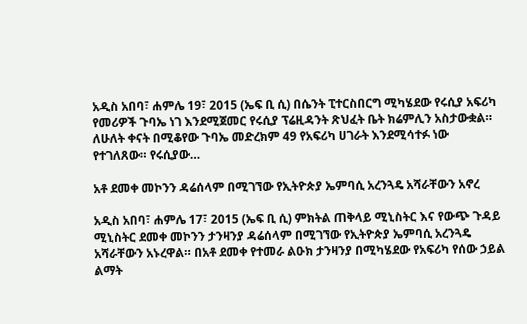አዲስ አበባ፣ ሐምሌ 19፣ 2015 (ኤፍ ቢ ሲ) በሴንት ፒተርስበርግ ሚካሄደው የሩሲያ አፍሪካ የመሪዎች ጉባኤ ነገ እንደሚጀመር የሩሲያ ፕሬዚዳንት ጽህፈት ቤት ክሬምሊን አስታውቋል። ለሁለት ቀናት በሚቆየው ጉባኤ መድረክም 49 የአፍሪካ ሀገራት እንደሚሳተፉ ነው የተገለጸው። የሩሲያው…

አቶ ደመቀ መኮንን ዳሬሰላም በሚገኘው የኢትዮጵያ ኤምባሲ አረንጓዴ አሻራቸውን አኖረ

አዲስ አበባ፣ ሐምሌ 17፣ 2015 (ኤፍ ቢ ሲ) ምክትል ጠቅላይ ሚኒስትር እና የውጭ ጉዳይ ሚኒስትር ደመቀ መኮንን ታንዛንያ ዳሬሰላም በሚገኘው የኢትዮጵያ ኤምባሲ አረንጓዴ አሻራቸውን አኑረዋል። በአቶ ደመቀ የተመራ ልዑክ ታንዛንያ በሚካሄደው የአፍሪካ የሰው ኃይል ልማት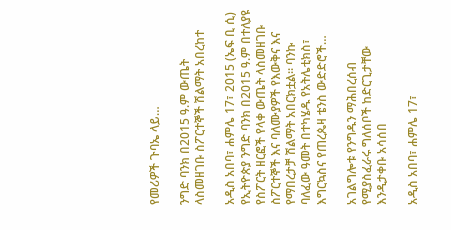የመሪዎች ጉባኤ ላይ…

ንግድ ባንክ በ2015 ዓ.ም ውጤት ላስመዘገቡ ስፖርተኞች ሽልማት አበረከተ

አዲስ አበባ፣ ሐምሌ 17፣ 2015 (ኤፍ ቢ ሲ) የኢትዮጵያ ንግድ ባንክ በ2015 ዓ.ም በተለያዩ የስፖርት ዘርፎች የላቀ ውጤት ላስመዘገቡ ስፖርተኞች እና ባለሙያዎች የእውቅና እና የማበረታቻ ሽልማት አበርክቷል። ባንኩ ባለፈው ዓመት በተካሄዱ የአትሌቲክስ፣ እግርኳስና የጠረጴዛ ቴንስ ውድድሮች…

አገልግሎቱ የንግዱን ማሕበረሰብ የሚያስፈራሩ ግለሰቦች ከድርጊታቸው እንዲታቀቡ አሳሰበ

አዲስ አበባ፣ ሐምሌ 17፣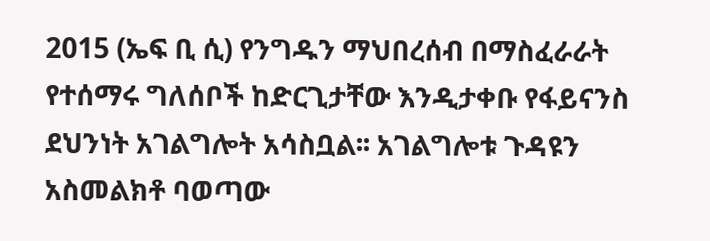2015 (ኤፍ ቢ ሲ) የንግዱን ማህበረሰብ በማስፈራራት የተሰማሩ ግለሰቦች ከድርጊታቸው እንዲታቀቡ የፋይናንስ ደህንነት አገልግሎት አሳስቧል፡፡ አገልግሎቱ ጉዳዩን አስመልክቶ ባወጣው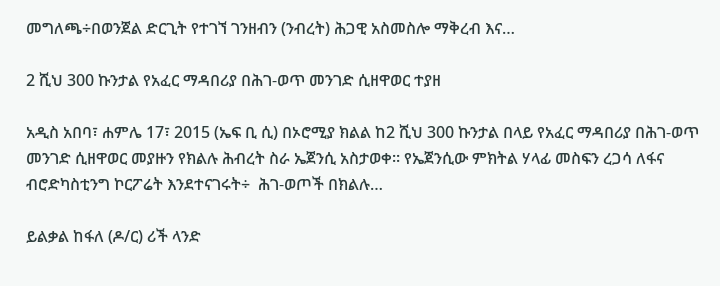መግለጫ÷በወንጀል ድርጊት የተገኘ ገንዘብን (ንብረት) ሕጋዊ አስመስሎ ማቅረብ እና…

2 ሺህ 300 ኩንታል የአፈር ማዳበሪያ በሕገ-ወጥ መንገድ ሲዘዋወር ተያዘ

አዲስ አበባ፣ ሐምሌ 17፣ 2015 (ኤፍ ቢ ሲ) በኦሮሚያ ክልል ከ2 ሺህ 300 ኩንታል በላይ የአፈር ማዳበሪያ በሕገ-ወጥ መንገድ ሲዘዋወር መያዙን የክልሉ ሕብረት ስራ ኤጀንሲ አስታወቀ፡፡ የኤጀንሲው ምክትል ሃላፊ መስፍን ረጋሳ ለፋና ብሮድካስቲንግ ኮርፖሬት እንደተናገሩት÷  ሕገ-ወጦች በክልሉ…

ይልቃል ከፋለ (ዶ/ር) ሪች ላንድ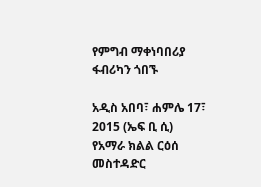የምግብ ማቀነባበሪያ ፋብሪካን ጎበኙ

አዲስ አበባ፣ ሐምሌ 17፣ 2015 (ኤፍ ቢ ሲ) የአማራ ክልል ርዕሰ መስተዳድር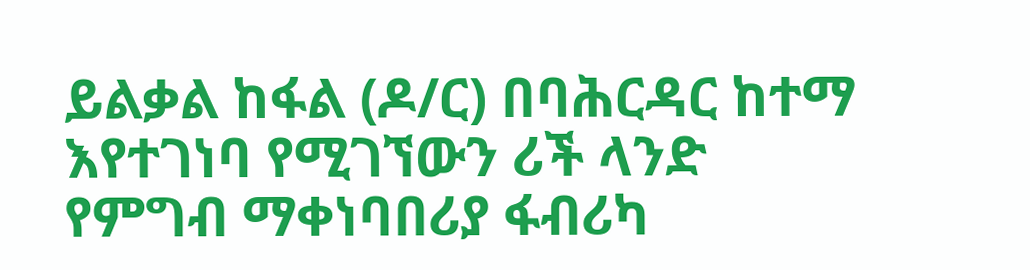ይልቃል ከፋል (ዶ/ር) በባሕርዳር ከተማ እየተገነባ የሚገኘውን ሪች ላንድ የምግብ ማቀነባበሪያ ፋብሪካ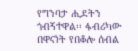የግንባታ ሒደትን ጎብኝተዋል፡፡ ፋብሪካው በዋናነት የበቆሎ ሰብል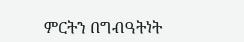ምርትን በግብዓትነት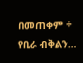በመጠቀም ÷ የቢራ ብቅልን…